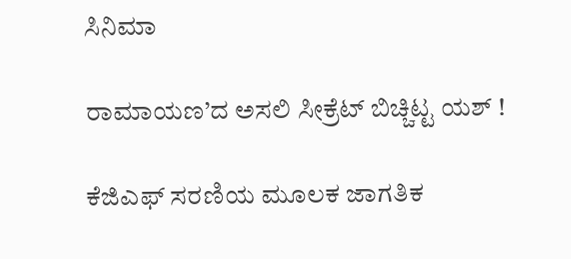ಸಿನಿಮಾ

ರಾಮಾಯಣ’ದ ಅಸಲಿ ಸೀಕ್ರೆಟ್ ಬಿಚ್ಚಿಟ್ಟ ಯಶ್ !

ಕೆಜಿಎಫ್ ಸರಣಿಯ ಮೂಲಕ ಜಾಗತಿಕ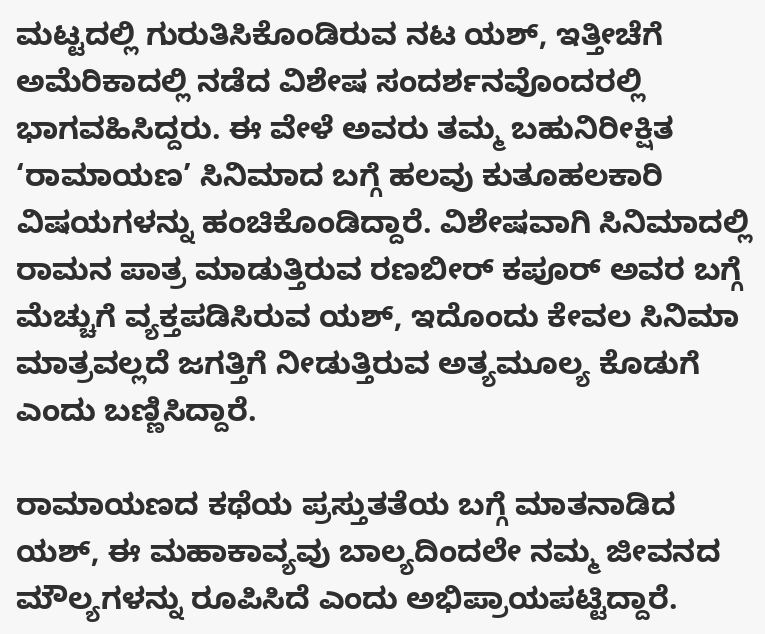ಮಟ್ಟದಲ್ಲಿ ಗುರುತಿಸಿಕೊಂಡಿರುವ ನಟ ಯಶ್, ಇತ್ತೀಚೆಗೆ ಅಮೆರಿಕಾದಲ್ಲಿ ನಡೆದ ವಿಶೇಷ ಸಂದರ್ಶನವೊಂದರಲ್ಲಿ ಭಾಗವಹಿಸಿದ್ದರು. ಈ ವೇಳೆ ಅವರು ತಮ್ಮ ಬಹುನಿರೀಕ್ಷಿತ ‘ರಾಮಾಯಣ’ ಸಿನಿಮಾದ ಬಗ್ಗೆ ಹಲವು ಕುತೂಹಲಕಾರಿ ವಿಷಯಗಳನ್ನು ಹಂಚಿಕೊಂಡಿದ್ದಾರೆ. ವಿಶೇಷವಾಗಿ ಸಿನಿಮಾದಲ್ಲಿ ರಾಮನ ಪಾತ್ರ ಮಾಡುತ್ತಿರುವ ರಣಬೀರ್ ಕಪೂರ್ ಅವರ ಬಗ್ಗೆ ಮೆಚ್ಚುಗೆ ವ್ಯಕ್ತಪಡಿಸಿರುವ ಯಶ್, ಇದೊಂದು ಕೇವಲ ಸಿನಿಮಾ ಮಾತ್ರವಲ್ಲದೆ ಜಗತ್ತಿಗೆ ನೀಡುತ್ತಿರುವ ಅತ್ಯಮೂಲ್ಯ ಕೊಡುಗೆ ಎಂದು ಬಣ್ಣಿಸಿದ್ದಾರೆ.

ರಾಮಾಯಣದ ಕಥೆಯ ಪ್ರಸ್ತುತತೆಯ ಬಗ್ಗೆ ಮಾತನಾಡಿದ ಯಶ್, ಈ ಮಹಾಕಾವ್ಯವು ಬಾಲ್ಯದಿಂದಲೇ ನಮ್ಮ ಜೀವನದ ಮೌಲ್ಯಗಳನ್ನು ರೂಪಿಸಿದೆ ಎಂದು ಅಭಿಪ್ರಾಯಪಟ್ಟಿದ್ದಾರೆ.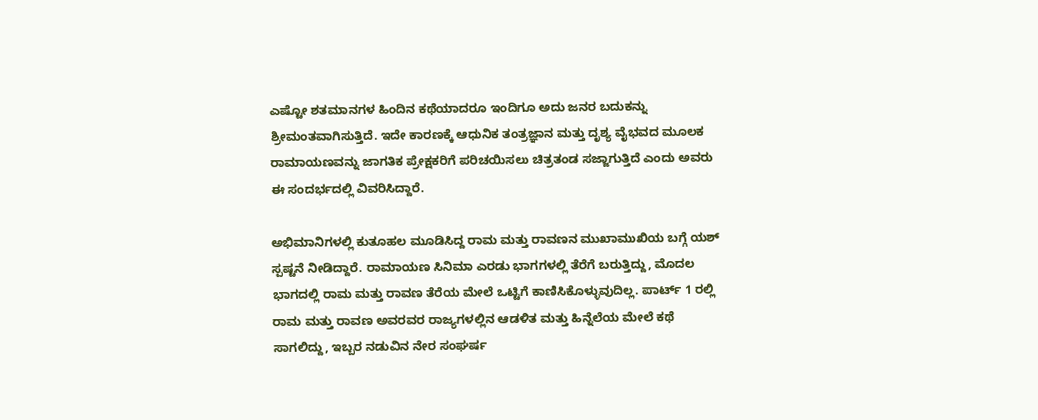ಎಷ್ಟೋ ಶತಮಾನಗಳ ಹಿಂದಿನ ಕಥೆಯಾದರೂ ಇಂದಿಗೂ ಅದು ಜನರ ಬದುಕನ್ನು ಶ್ರೀಮಂತವಾಗಿಸುತ್ತಿದೆ. ಇದೇ ಕಾರಣಕ್ಕೆ ಆಧುನಿಕ ತಂತ್ರಜ್ಞಾನ ಮತ್ತು ದೃಶ್ಯ ವೈಭವದ ಮೂಲಕ ರಾಮಾಯಣವನ್ನು ಜಾಗತಿಕ ಪ್ರೇಕ್ಷಕರಿಗೆ ಪರಿಚಯಿಸಲು ಚಿತ್ರತಂಡ ಸಜ್ಜಾಗುತ್ತಿದೆ ಎಂದು ಅವರು ಈ ಸಂದರ್ಭದಲ್ಲಿ ವಿವರಿಸಿದ್ದಾರೆ.

ಅಭಿಮಾನಿಗಳಲ್ಲಿ ಕುತೂಹಲ ಮೂಡಿಸಿದ್ದ ರಾಮ ಮತ್ತು ರಾವಣನ ಮುಖಾಮುಖಿಯ ಬಗ್ಗೆ ಯಶ್ ಸ್ಪಷ್ಟನೆ ನೀಡಿದ್ದಾರೆ. ರಾಮಾಯಣ ಸಿನಿಮಾ ಎರಡು ಭಾಗಗಳಲ್ಲಿ ತೆರೆಗೆ ಬರುತ್ತಿದ್ದು, ಮೊದಲ ಭಾಗದಲ್ಲಿ ರಾಮ ಮತ್ತು ರಾವಣ ತೆರೆಯ ಮೇಲೆ ಒಟ್ಟಿಗೆ ಕಾಣಿಸಿಕೊಳ್ಳುವುದಿಲ್ಲ. ಪಾರ್ಟ್ 1 ರಲ್ಲಿ ರಾಮ ಮತ್ತು ರಾವಣ ಅವರವರ ರಾಜ್ಯಗಳಲ್ಲಿನ ಆಡಳಿತ ಮತ್ತು ಹಿನ್ನೆಲೆಯ ಮೇಲೆ ಕಥೆ ಸಾಗಲಿದ್ದು, ಇಬ್ಬರ ನಡುವಿನ ನೇರ ಸಂಘರ್ಷ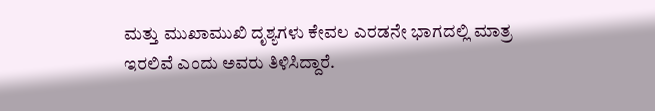ಮತ್ತು ಮುಖಾಮುಖಿ ದೃಶ್ಯಗಳು ಕೇವಲ ಎರಡನೇ ಭಾಗದಲ್ಲಿ ಮಾತ್ರ ಇರಲಿವೆ ಎಂದು ಅವರು ತಿಳಿಸಿದ್ದಾರೆ.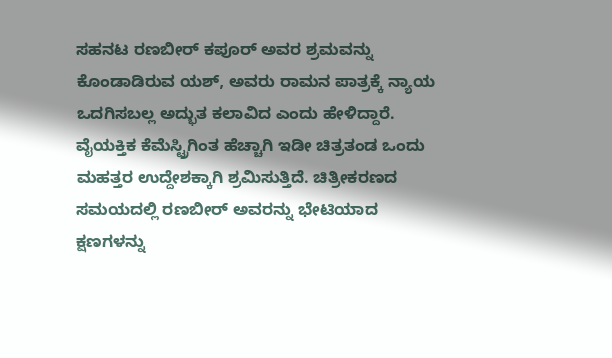ಸಹನಟ ರಣಬೀರ್ ಕಪೂರ್ ಅವರ ಶ್ರಮವನ್ನು ಕೊಂಡಾಡಿರುವ ಯಶ್, ಅವರು ರಾಮನ ಪಾತ್ರಕ್ಕೆ ನ್ಯಾಯ ಒದಗಿಸಬಲ್ಲ ಅದ್ಭುತ ಕಲಾವಿದ ಎಂದು ಹೇಳಿದ್ದಾರೆ. ವೈಯಕ್ತಿಕ ಕೆಮೆಸ್ಟ್ರಿಗಿಂತ ಹೆಚ್ಚಾಗಿ ಇಡೀ ಚಿತ್ರತಂಡ ಒಂದು ಮಹತ್ತರ ಉದ್ದೇಶಕ್ಕಾಗಿ ಶ್ರಮಿಸುತ್ತಿದೆ. ಚಿತ್ರೀಕರಣದ ಸಮಯದಲ್ಲಿ ರಣಬೀರ್ ಅವರನ್ನು ಭೇಟಿಯಾದ ಕ್ಷಣಗಳನ್ನು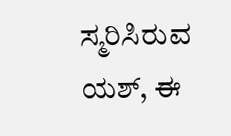ಸ್ಮರಿಸಿರುವ ಯಶ್, ಈ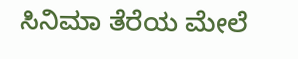ಸಿನಿಮಾ ತೆರೆಯ ಮೇಲೆ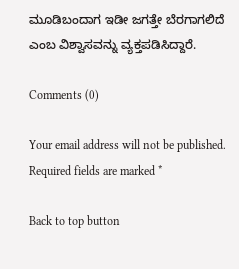ಮೂಡಿಬಂದಾಗ ಇಡೀ ಜಗತ್ತೇ ಬೆರಗಾಗಲಿದೆ ಎಂಬ ವಿಶ್ವಾಸವನ್ನು ವ್ಯಕ್ತಪಡಿಸಿದ್ದಾರೆ.

Comments (0)

Your email address will not be published. Required fields are marked *

Back to top button